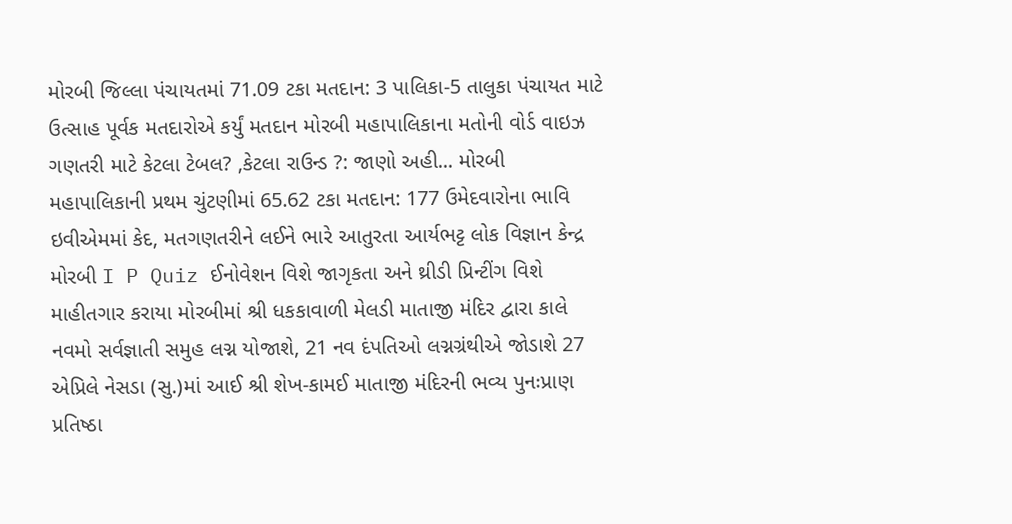મોરબી જિલ્લા પંચાયતમાં 71.09 ટકા મતદાન: 3 પાલિકા-5 તાલુકા પંચાયત માટે ઉત્સાહ પૂર્વક મતદારોએ કર્યું મતદાન મોરબી મહાપાલિકાના મતોની વોર્ડ વાઇઝ ગણતરી માટે કેટલા ટેબલ? ,કેટલા રાઉન્ડ ?: જાણો અહી... મોરબી મહાપાલિકાની પ્રથમ ચુંટણીમાં 65.62 ટકા મતદાન: 177 ઉમેદવારોના ભાવિ ઇવીએમમાં કેદ, મતગણતરીને લઈને ભારે આતુરતા આર્યભટ્ટ લોક વિજ્ઞાન કેન્દ્ર મોરબી I P Quiz ઈનોવેશન વિશે જાગૃકતા અને થ્રીડી પ્રિન્ટીંગ વિશે માહીતગાર કરાયા મોરબીમાં શ્રી ધકકાવાળી મેલડી માતાજી મંદિર દ્વારા કાલે નવમો સર્વજ્ઞાતી સમુહ લગ્ન યોજાશે, 21 નવ દંપતિઓ લગ્નગ્રંથીએ જોડાશે 27 એપ્રિલે નેસડા (સુ.)માં આઈ શ્રી શેખ-કામઈ માતાજી મંદિરની ભવ્ય પુનઃપ્રાણ પ્રતિષ્ઠા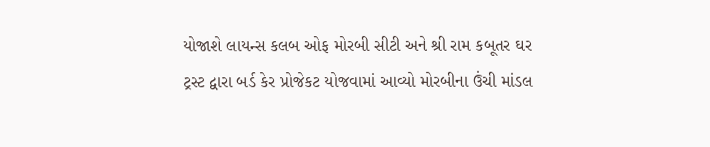યોજાશે લાયન્સ કલબ ઓફ મોરબી સીટી અને શ્રી રામ કબૂતર ઘર ટ્રસ્ટ દ્વારા બર્ડ કેર પ્રોજેકટ યોજવામાં આવ્યો મોરબીના ઉંચી માંડલ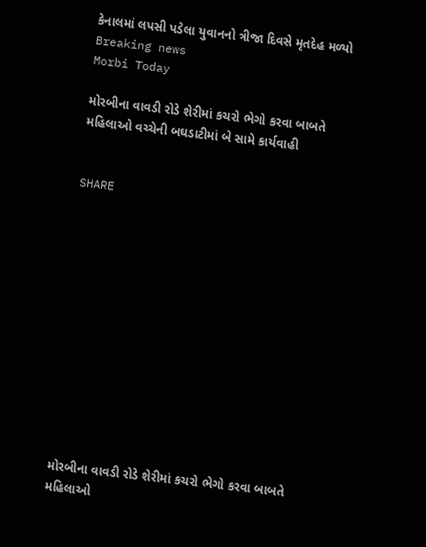કેનાલમાં લપસી પડેલા યુવાનનો ત્રીજા દિવસે મૃતદેહ મળ્યો
Breaking news
Morbi Today

મોરબીના વાવડી રોડે શેરીમાં કચરો ભેગો કરવા બાબતે મહિલાઓ વચ્ચેની બઘડાટીમાં બે સામે કાર્યવાહી


SHARE













મોરબીના વાવડી રોડે શેરીમાં કચરો ભેગો કરવા બાબતે મહિલાઓ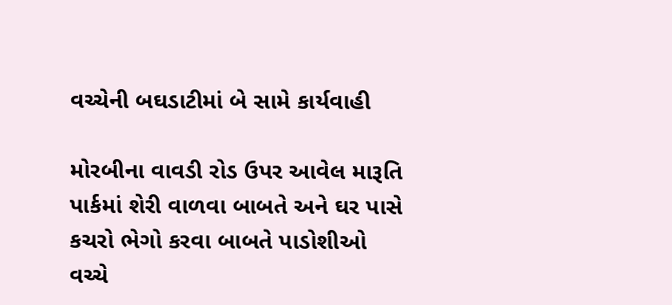વચ્ચેની બઘડાટીમાં બે સામે કાર્યવાહી

મોરબીના વાવડી રોડ ઉપર આવેલ મારૂતિ પાર્કમાં શેરી વાળવા બાબતે અને ઘર પાસે કચરો ભેગો કરવા બાબતે પાડોશીઓ વચ્ચે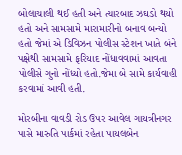બોલાચાલી થઈ હતી અને ત્યારબાદ ઝઘડો થયો હતો અને સામસામે મારામારીનો બનાવ બન્યો હતો જેમાં એ ડિવિઝન પોલીસ સ્ટેશન ખાતે બંને પક્ષેથી સામસામે ફરિયાદ નોંધાવવામાં આવતા પોલીસે ગુનો નોંધ્યો હતો.જેમા બે સામે કાર્યવાહી કરવામાં આવી હતી.

મોરબીના વાવડી રોડ ઉપર આવેલ ગાયત્રીનગર પાસે મારુતિ પાર્કમાં રહેતા પાયલબેન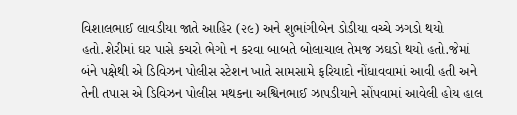વિશાલભાઈ લાવડીયા જાતે આહિર (૨૯) અને શુભાંગીબેન ડોડીયા વચ્ચે ઝગડો થયો હતો.શેરીમાં ઘર પાસે કચરો ભેગો ન કરવા બાબતે બોલાચાલ તેમજ ઝઘડો થયો હતો.જેમાં બંને પક્ષેથી એ ડિવિઝન પોલીસ સ્ટેશન ખાતે સામસામે ફરિયાદો નોંધાવવામાં આવી હતી અને તેની તપાસ એ ડિવિઝન પોલીસ મથકના અશ્વિનભાઈ ઝાપડીયાને સોંપવામાં આવેલી હોય હાલ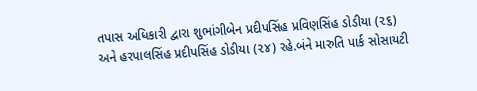તપાસ અધિકારી દ્વારા શુભાંગીબેન પ્રદીપસિંહ પ્રવિણસિંહ ડોડીયા (૨૬) અને હરપાલસિંહ પ્રદીપસિંહ ડોડીયા (૨૪) રહે.બંને મારુતિ પાર્ક સોસાયટી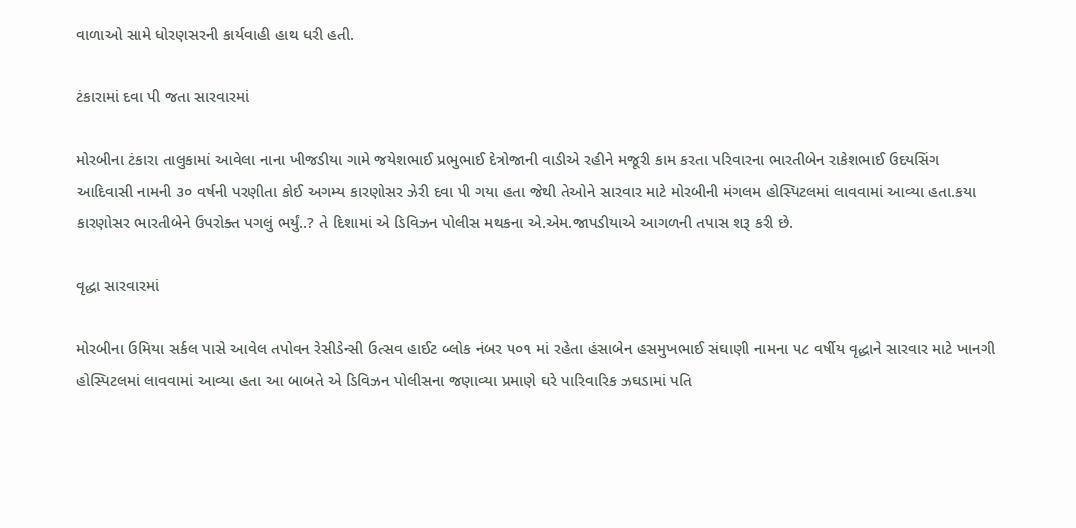વાળાઓ સામે ધોરણસરની કાર્યવાહી હાથ ધરી હતી.

ટંકારામાં દવા પી જતા સારવારમાં

મોરબીના ટંકારા તાલુકામાં આવેલા નાના ખીજડીયા ગામે જયેશભાઈ પ્રભુભાઈ દેત્રોજાની વાડીએ રહીને મજૂરી કામ કરતા પરિવારના ભારતીબેન રાકેશભાઈ ઉદયસિંગ આદિવાસી નામની ૩૦ વર્ષની પરણીતા કોઈ અગમ્ય કારણોસર ઝેરી દવા પી ગયા હતા જેથી તેઓને સારવાર માટે મોરબીની મંગલમ હોસ્પિટલમાં લાવવામાં આવ્યા હતા.કયા કારણોસર ભારતીબેને ઉપરોક્ત પગલું ભર્યું..? તે દિશામાં એ ડિવિઝન પોલીસ મથકના એ.એમ.જાપડીયાએ આગળની તપાસ શરૂ કરી છે.

વૃદ્ધા સારવારમાં

મોરબીના ઉમિયા સર્કલ પાસે આવેલ તપોવન રેસીડેન્સી ઉત્સવ હાઈટ બ્લોક નંબર ૫૦૧ માં રહેતા હંસાબેન હસમુખભાઈ સંઘાણી નામના ૫૮ વર્ષીય વૃદ્ધાને સારવાર માટે ખાનગી હોસ્પિટલમાં લાવવામાં આવ્યા હતા આ બાબતે એ ડિવિઝન પોલીસના જણાવ્યા પ્રમાણે ઘરે પારિવારિક ઝઘડામાં પતિ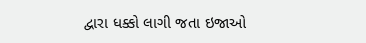દ્વારા ધક્કો લાગી જતા ઇજાઓ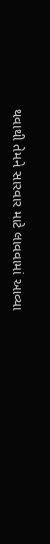થવાથી તેમને સારવાર માટે લાવવામાં આવ્યા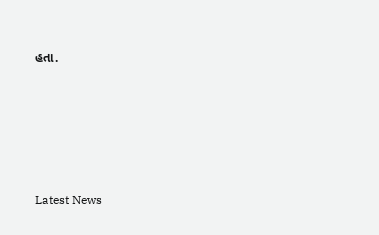હતા.






Latest News